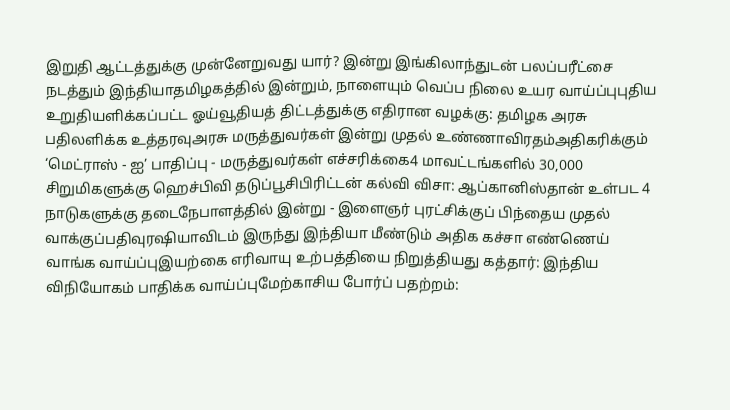இறுதி ஆட்டத்துக்கு முன்னேறுவது யார்? இன்று இங்கிலாந்துடன் பலப்பரீட்சை நடத்தும் இந்தியாதமிழகத்தில் இன்றும், நாளையும் வெப்ப நிலை உயர வாய்ப்புபுதிய உறுதியளிக்கப்பட்ட ஓய்வூதியத் திட்டத்துக்கு எதிரான வழக்கு: தமிழக அரசு பதிலளிக்க உத்தரவுஅரசு மருத்துவர்கள் இன்று முதல் உண்ணாவிரதம்அதிகரிக்கும் ‘மெட்ராஸ் - ஐ’ பாதிப்பு - மருத்துவர்கள் எச்சரிக்கை4 மாவட்டங்களில் 30,000 சிறுமிகளுக்கு ஹெச்பிவி தடுப்பூசிபிரிட்டன் கல்வி விசா: ஆப்கானிஸ்தான் உள்பட 4 நாடுகளுக்கு தடைநேபாளத்தில் இன்று - இளைஞர் புரட்சிக்குப் பிந்தைய முதல் வாக்குப்பதிவுரஷியாவிடம் இருந்து இந்தியா மீண்டும் அதிக கச்சா எண்ணெய் வாங்க வாய்ப்புஇயற்கை எரிவாயு உற்பத்தியை நிறுத்தியது கத்தார்: இந்திய விநியோகம் பாதிக்க வாய்ப்புமேற்காசிய போர்ப் பதற்றம்: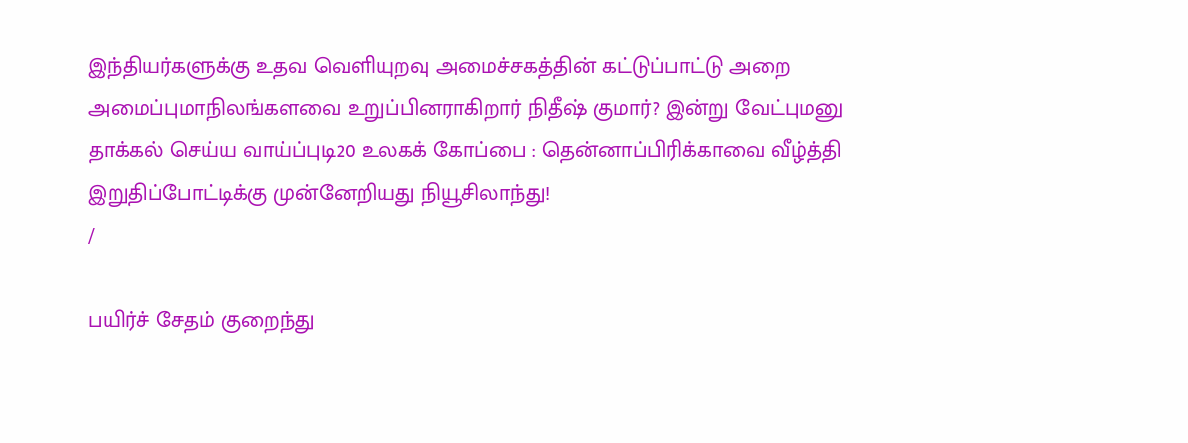இந்தியர்களுக்கு உதவ வெளியுறவு அமைச்சகத்தின் கட்டுப்பாட்டு அறை அமைப்புமாநிலங்களவை உறுப்பினராகிறார் நிதீஷ் குமார்? இன்று வேட்புமனு தாக்கல் செய்ய வாய்ப்புடி20 உலகக் கோப்பை : தென்னாப்பிரிக்காவை வீழ்த்தி இறுதிப்போட்டிக்கு முன்னேறியது நியூசிலாந்து!
/

பயிர்ச் சேதம் குறைந்து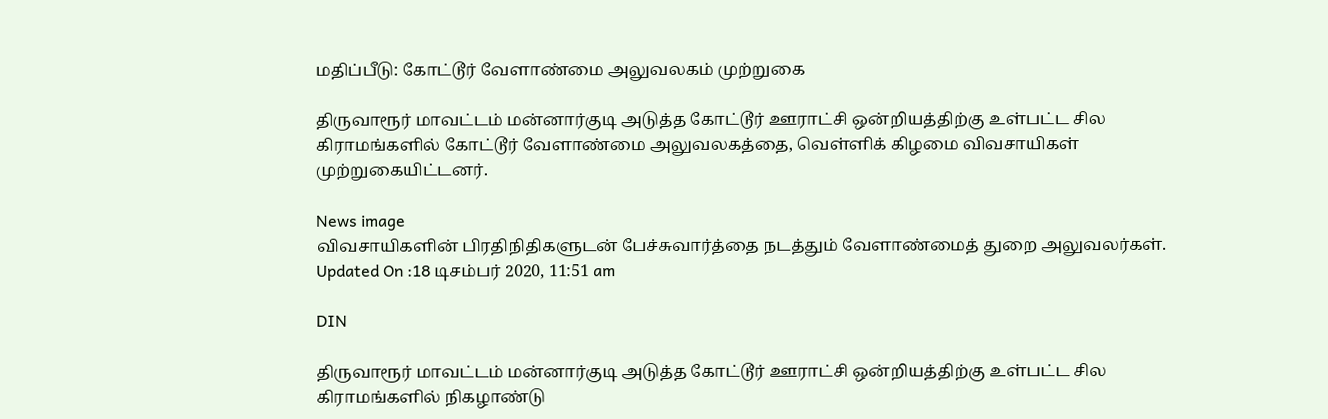மதிப்பீடு: கோட்டூர் வேளாண்மை அலுவலகம் முற்றுகை

திருவாரூர் மாவட்டம் மன்னார்குடி அடுத்த கோட்டூர் ஊராட்சி ஒன்றியத்திற்கு உள்பட்ட சில கிராமங்களில் கோட்டூர் வேளாண்மை அலுவலகத்தை, வெள்ளிக் கிழமை விவசாயிகள் முற்றுகையிட்டனர்.

News image
விவசாயிகளின் பிரதிநிதிகளுடன் பேச்சுவார்த்தை நடத்தும் வேளாண்மைத் துறை அலுவலர்கள்.
Updated On :18 டிசம்பர் 2020, 11:51 am

DIN

திருவாரூர் மாவட்டம் மன்னார்குடி அடுத்த கோட்டூர் ஊராட்சி ஒன்றியத்திற்கு உள்பட்ட சில கிராமங்களில் நிகழாண்டு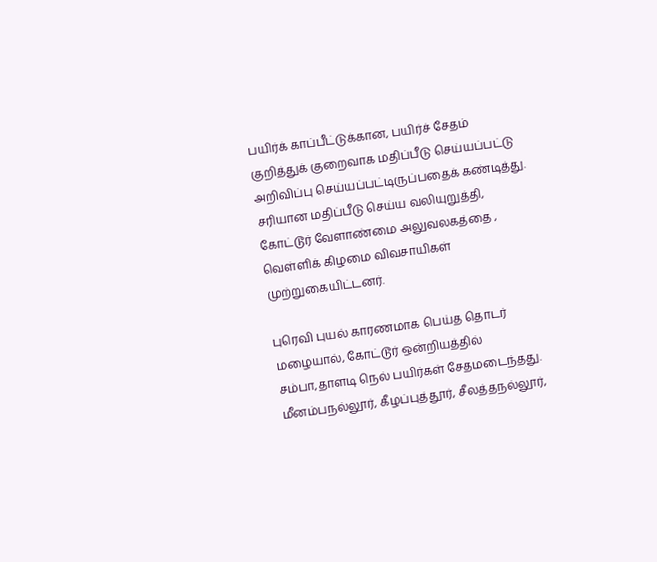பயிர்க் காப்பீட்டுக்கான, பயிர்ச் சேதம் குறித்துக் குறைவாக மதிப்பீடு செய்யப்பட்டு அறிவிப்பு செய்யப்பட்டிருப்பதைக் கண்டித்து. சரியான மதிப்பீடு செய்ய வலியுறுத்தி, கோட்டூர் வேளாண்மை அலுவலகத்தை , வெள்ளிக் கிழமை விவசாயிகள் முற்றுகையிட்டனர்.

புரெவி புயல் காரணமாக பெய்த தொடர் மழையால், கோட்டூர் ஒன்றியத்தில் சம்பா,தாளடி நெல் பயிர்கள் சேதமடைந்தது. மீனம்பநல்லூர், கீழப்புத்தூர், சீலத்தநல்லூர்,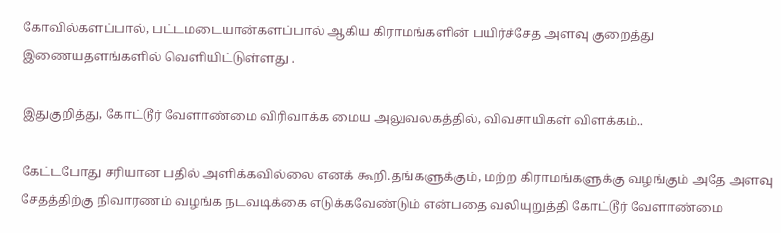கோவில்களப்பால், பட்டமடையான்களப்பால் ஆகிய கிராமங்களின் பயிர்ச்சேத அளவு குறைத்து இணையதளங்களில் வெளியிட்டுள்ளது .

இதுகுறித்து, கோட்டூர் வேளாண்மை விரிவாக்க மைய அலுவலகத்தில், விவசாயிகள் விளக்கம்..

கேட்டபோது சரியான பதில் அளிக்கவில்லை எனக் கூறி.தங்களுக்கும், மற்ற கிராமங்களுக்கு வழங்கும் அதே அளவு சேதத்திற்கு நிவாரணம் வழங்க நடவடிக்கை எடுக்கவேண்டும் என்பதை வலியுறுத்தி கோட்டூர் வேளாண்மை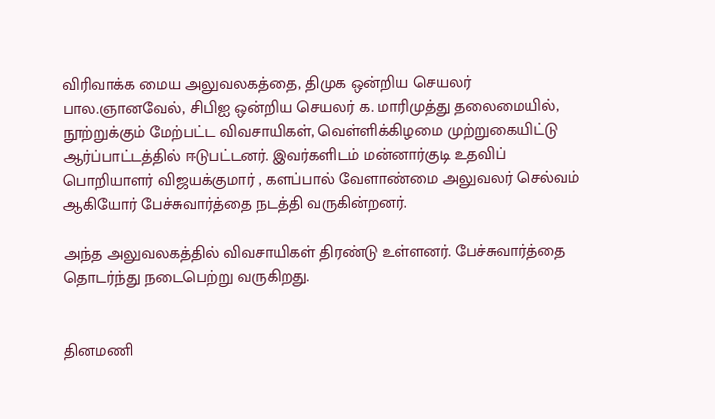விரிவாக்க மைய அலுவலகத்தை, திமுக ஒன்றிய செயலர் பால.ஞானவேல், சிபிஐ ஒன்றிய செயலர் க. மாரிமுத்து தலைமையில், நூற்றுக்கும் மேற்பட்ட விவசாயிகள், வெள்ளிக்கிழமை முற்றுகையிட்டு ஆர்ப்பாட்டத்தில் ஈடுபட்டனர். இவர்களிடம் மன்னார்குடி உதவிப் பொறியாளர் விஜயக்குமார் , களப்பால் வேளாண்மை அலுவலர் செல்வம்  ஆகியோர் பேச்சுவார்த்தை நடத்தி வருகின்றனர்.

அந்த அலுவலகத்தில் விவசாயிகள் திரண்டு உள்ளனர். பேச்சுவார்த்தை தொடர்ந்து நடைபெற்று வருகிறது.


தினமணி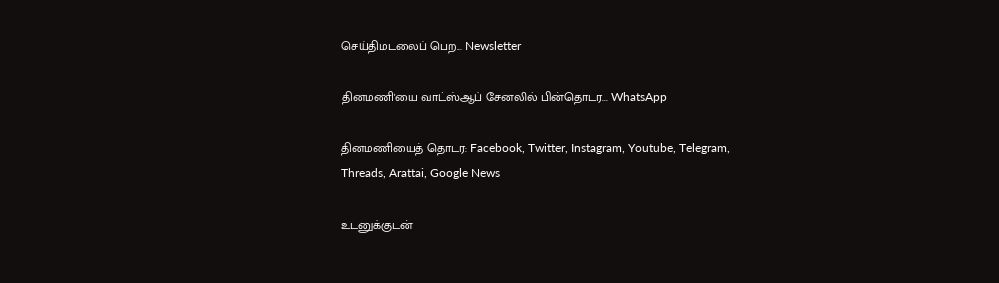செய்திமடலைப் பெற... Newsletter

தினமணி'யை வாட்ஸ்ஆப் சேனலில் பின்தொடர... WhatsApp

தினமணியைத் தொடர: Facebook, Twitter, Instagram, Youtube, Telegram, Threads, Arattai, Google News

உடனுக்குடன்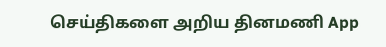செய்திகளை அறிய தினமணி App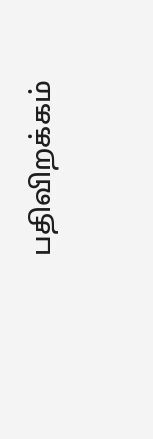பதிவிறக்கம்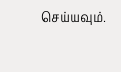செய்யவும்.